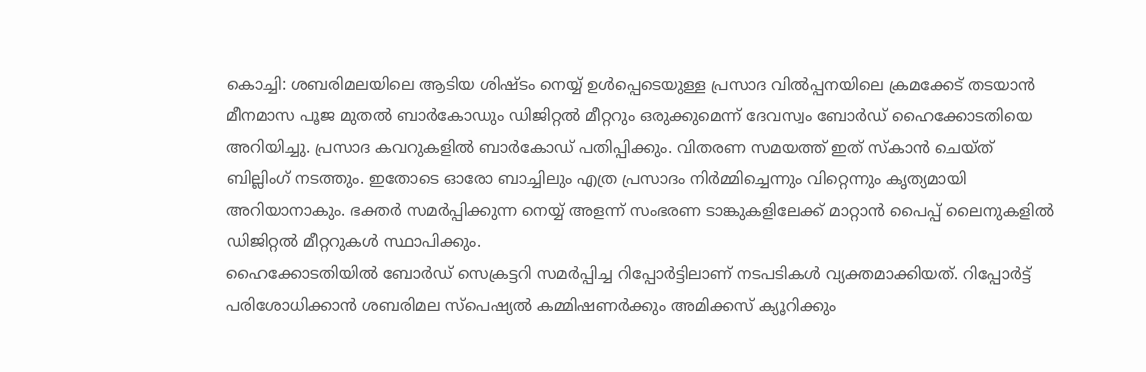കൊച്ചി: ശബരിമലയിലെ ആടിയ ശിഷ്ടം നെയ്യ് ഉൾപ്പെടെയുള്ള പ്രസാദ വിൽപ്പനയിലെ ക്രമക്കേട് തടയാൻ മീനമാസ പൂജ മുതൽ ബാർകോഡും ഡിജിറ്റൽ മീറ്ററും ഒരുക്കുമെന്ന് ദേവസ്വം ബോർഡ് ഹൈക്കോടതിയെ അറിയിച്ചു. പ്രസാദ കവറുകളിൽ ബാർകോഡ് പതിപ്പിക്കും. വിതരണ സമയത്ത് ഇത് സ്കാൻ ചെയ്ത് ബില്ലിംഗ് നടത്തും. ഇതോടെ ഓരോ ബാച്ചിലും എത്ര പ്രസാദം നിർമ്മിച്ചെന്നും വിറ്റെന്നും കൃത്യമായി അറിയാനാകും. ഭക്തർ സമർപ്പിക്കുന്ന നെയ്യ് അളന്ന് സംഭരണ ടാങ്കുകളിലേക്ക് മാറ്റാൻ പൈപ്പ് ലൈനുകളിൽ ഡിജിറ്റൽ മീറ്ററുകൾ സ്ഥാപിക്കും.
ഹൈക്കോടതിയിൽ ബോർഡ് സെക്രട്ടറി സമർപ്പിച്ച റിപ്പോർട്ടിലാണ് നടപടികൾ വ്യക്തമാക്കിയത്. റിപ്പോർട്ട് പരിശോധിക്കാൻ ശബരിമല സ്പെഷ്യൽ കമ്മിഷണർക്കും അമിക്കസ് ക്യൂറിക്കും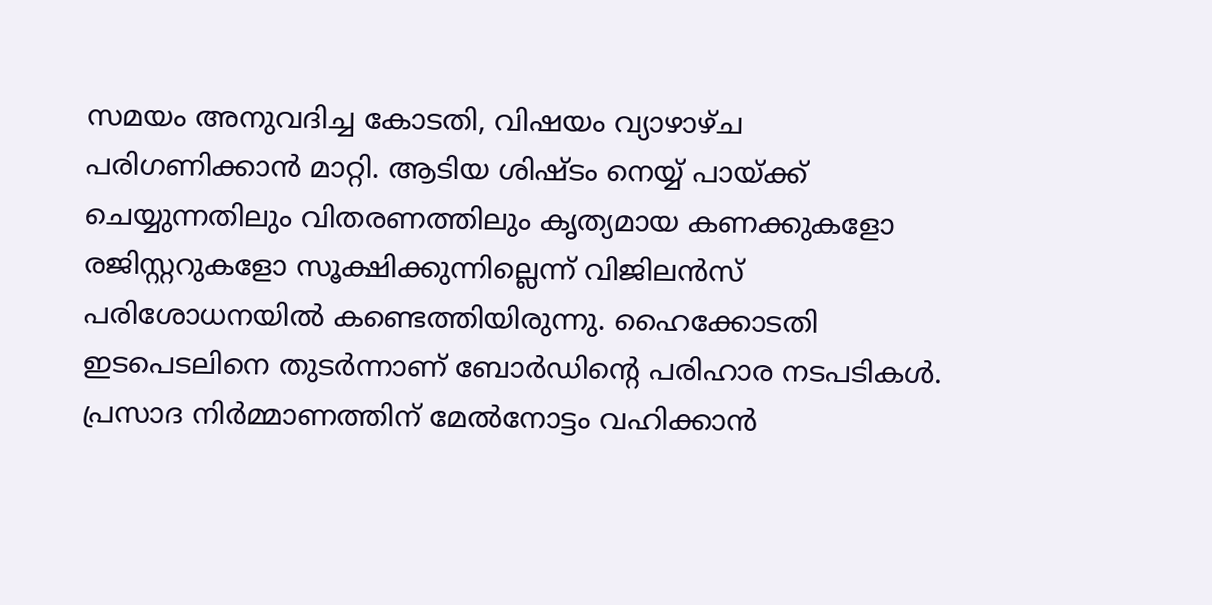സമയം അനുവദിച്ച കോടതി, വിഷയം വ്യാഴാഴ്ച പരിഗണിക്കാൻ മാറ്റി. ആടിയ ശിഷ്ടം നെയ്യ് പായ്ക്ക് ചെയ്യുന്നതിലും വിതരണത്തിലും കൃത്യമായ കണക്കുകളോ രജിസ്റ്ററുകളോ സൂക്ഷിക്കുന്നില്ലെന്ന് വിജിലൻസ് പരിശോധനയിൽ കണ്ടെത്തിയിരുന്നു. ഹൈക്കോടതി ഇടപെടലിനെ തുടർന്നാണ് ബോർഡിന്റെ പരിഹാര നടപടികൾ.
പ്രസാദ നിർമ്മാണത്തിന് മേൽനോട്ടം വഹിക്കാൻ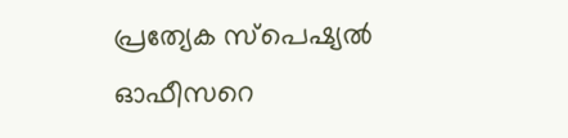പ്രത്യേക സ്പെഷ്യൽ ഓഫീസറെ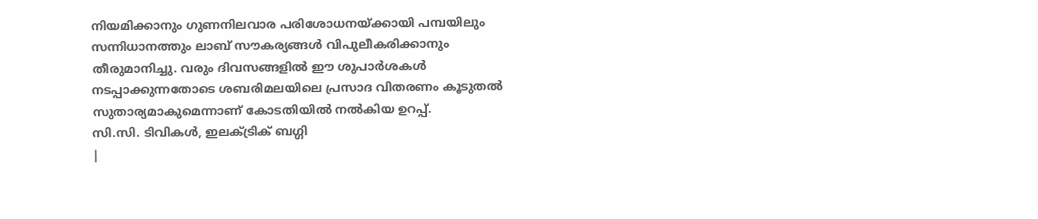നിയമിക്കാനും ഗുണനിലവാര പരിശോധനയ്ക്കായി പമ്പയിലും സന്നിധാനത്തും ലാബ് സൗകര്യങ്ങൾ വിപുലീകരിക്കാനും തീരുമാനിച്ചു. വരും ദിവസങ്ങളിൽ ഈ ശുപാർശകൾ നടപ്പാക്കുന്നതോടെ ശബരിമലയിലെ പ്രസാദ വിതരണം കൂടുതൽ സുതാര്യമാകുമെന്നാണ് കോടതിയിൽ നൽകിയ ഉറപ്പ്.
സി.സി. ടിവികൾ, ഇലക്ട്രിക് ബഗ്ഗി
|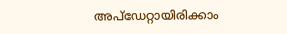അപ്ഡേറ്റായിരിക്കാം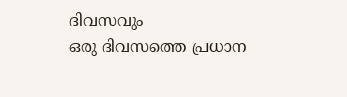ദിവസവും
ഒരു ദിവസത്തെ പ്രധാന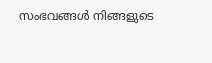സംഭവങ്ങൾ നിങ്ങളുടെ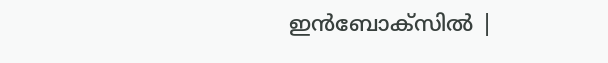ഇൻബോക്സിൽ |